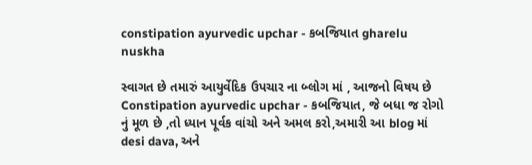constipation ayurvedic upchar - કબજિયાત gharelu nuskha

સ્વાગત છે તમારું આયુર્વેદિક ઉપચાર ના બ્લોગ માં , આજનો વિષય છે Constipation ayurvedic upchar - કબજિયાત, જે બધા જ રોગો નું મૂળ છે ,તો ધ્યાન પૂર્વક વાંચો અને અમલ કરો,અમારી આ blog માં desi dava, અને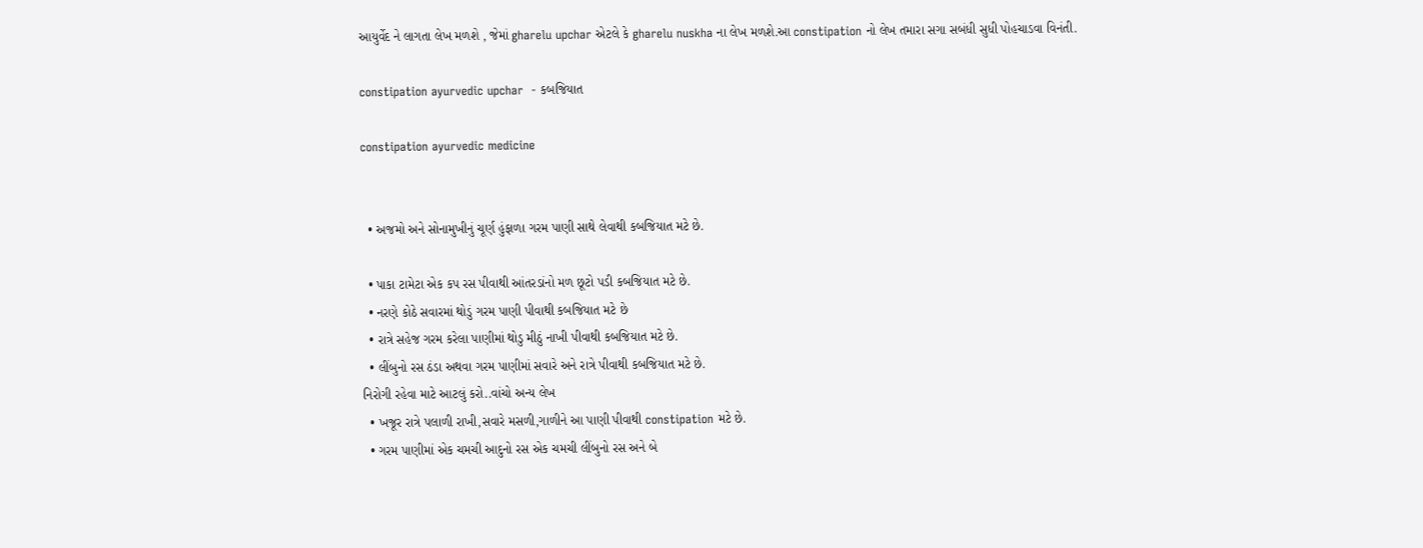આયુર્વેદ ને લાગતા લેખ મળશે , જેમાં gharelu upchar એટલે કે gharelu nuskha ના લેખ મળશે.આ constipation નો લેખ તમારા સગા સબંધી સુધી પોહચાડવા વિનંતી.

constipation ayurvedic upchar  - કબજિયાત

constipation ayurvedic medicine


  • અજમો અને સોનામુખીનું ચૂર્ણ હુંફાળા ગરમ પાણી સાથે લેવાથી કબજિયાત મટે છે.

  • પાકા ટામેટા એક કપ રસ પીવાથી આંતરડાંનો મળ છૂટો પડી કબજિયાત મટે છે.
  • નરણે કોઠે સવારમાં થોડું ગરમ પાણી પીવાથી કબજિયાત મટે છે
  • રાત્રે સહેજ ગરમ કરેલા પાણીમાં થોડુ મીઠું નાખી પીવાથી કબજિયાત મટે છે.
  • લીંબુનો રસ ઠંડા અથવા ગરમ પાણીમાં સવારે અને રાત્રે પીવાથી કબજિયાત મટે છે.
નિરોગી રહેવા માટે આટલું કરો..વાંચો અન્ય લેખ
  • ખજૂર રાત્રે પલાળી રાખી,સવારે મસળી,ગાળીને આ પાણી પીવાથી constipation મટે છે.
  • ગરમ પાણીમાં એક ચમચી આદુનો રસ એક ચમચી લીંબુનો રસ અને બે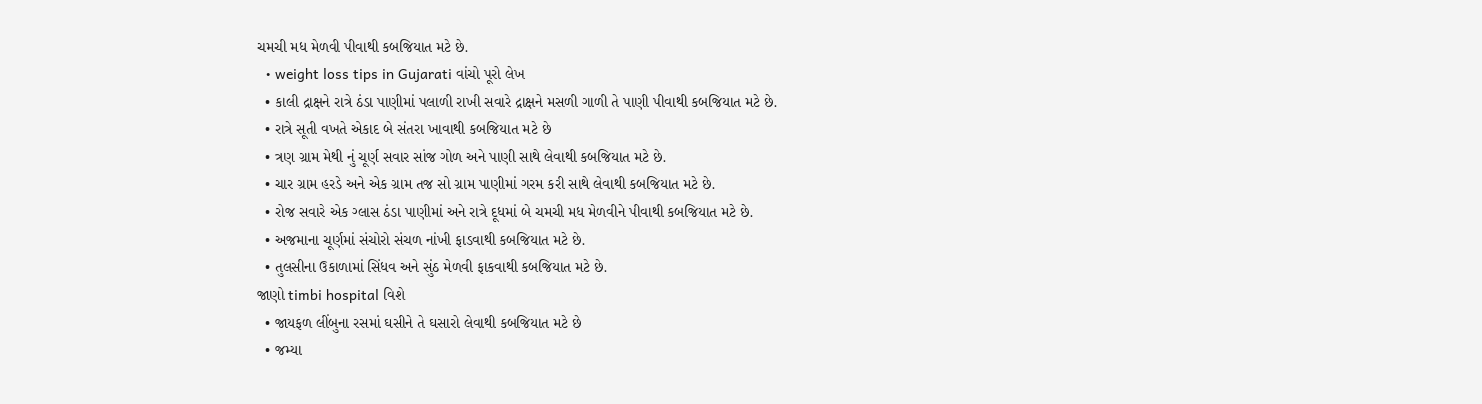ચમચી મધ મેળવી પીવાથી કબજિયાત મટે છે.
  • weight loss tips in Gujarati વાંચો પૂરો લેખ
  • કાલી દ્રાક્ષને રાત્રે ઠંડા પાણીમાં પલાળી રાખી સવારે દ્રાક્ષને મસળી ગાળી તે પાણી પીવાથી કબજિયાત મટે છે.
  • રાત્રે સૂતી વખતે એકાદ બે સંતરા ખાવાથી કબજિયાત મટે છે
  • ત્રણ ગ્રામ મેથી નું ચૂર્ણ સવાર સાંજ ગોળ અને પાણી સાથે લેવાથી કબજિયાત મટે છે.
  • ચાર ગ્રામ હરડે અને એક ગ્રામ તજ સો ગ્રામ પાણીમાં ગરમ કરી સાથે લેવાથી કબજિયાત મટે છે.
  • રોજ સવારે એક ગ્લાસ ઠંડા પાણીમાં અને રાત્રે દૂધમાં બે ચમચી મધ મેળવીને પીવાથી કબજિયાત મટે છે.
  • અજમાના ચૂર્ણમાં સંચોરો સંચળ નાંખી ફાડવાથી કબજિયાત મટે છે.
  • તુલસીના ઉકાળામાં સિંધવ અને સુંઠ મેળવી ફાકવાથી કબજિયાત મટે છે.
જાણો timbi hospital વિશે
  • જાયફળ લીંબુના રસમાં ઘસીને તે ઘસારો લેવાથી કબજિયાત મટે છે
  • જમ્યા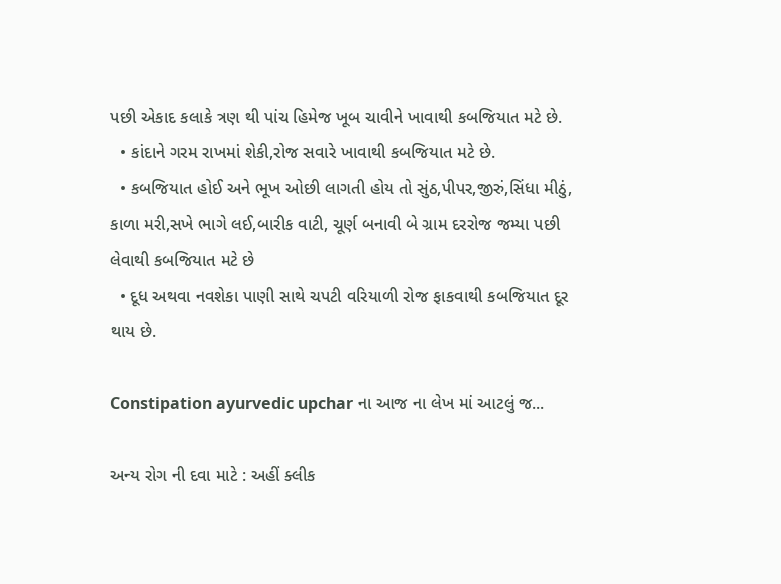પછી એકાદ કલાકે ત્રણ થી પાંચ હિમેજ ખૂબ ચાવીને ખાવાથી કબજિયાત મટે છે.
  • કાંદાને ગરમ રાખમાં શેકી,રોજ સવારે ખાવાથી કબજિયાત મટે છે.
  • કબજિયાત હોઈ અને ભૂખ ઓછી લાગતી હોય તો સુંઠ,પીપર,જીરું,સિંધા મીઠું, કાળા મરી,સખે ભાગે લઈ,બારીક વાટી, ચૂર્ણ બનાવી બે ગ્રામ દરરોજ જમ્યા પછી લેવાથી કબજિયાત મટે છે
  • દૂધ અથવા નવશેકા પાણી સાથે ચપટી વરિયાળી રોજ ફાકવાથી કબજિયાત દૂર થાય છે.

Constipation ayurvedic upchar ના આજ ના લેખ માં આટલું જ...

અન્ય રોગ ની દવા માટે : અહીં ક્લીક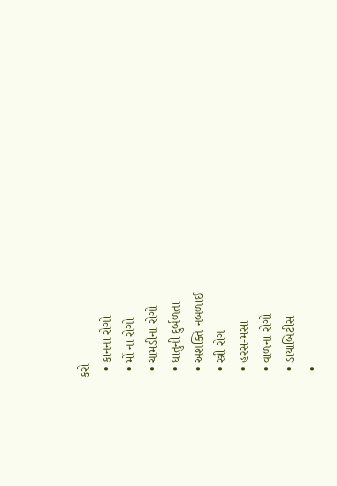કરો
  • કાનના રોગો
  • મોં ના રોગો
  • ચામડીના રોગો
  • ધાતુની દુર્બળતા
  • અશક્તિ નબળાઈ
  • સ્ત્રી રોગ
  • હરસ-મસા
  • વાળના રોગો
  • ડાયાબિટીસ
  •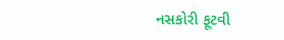નસકોરી ફૂટવી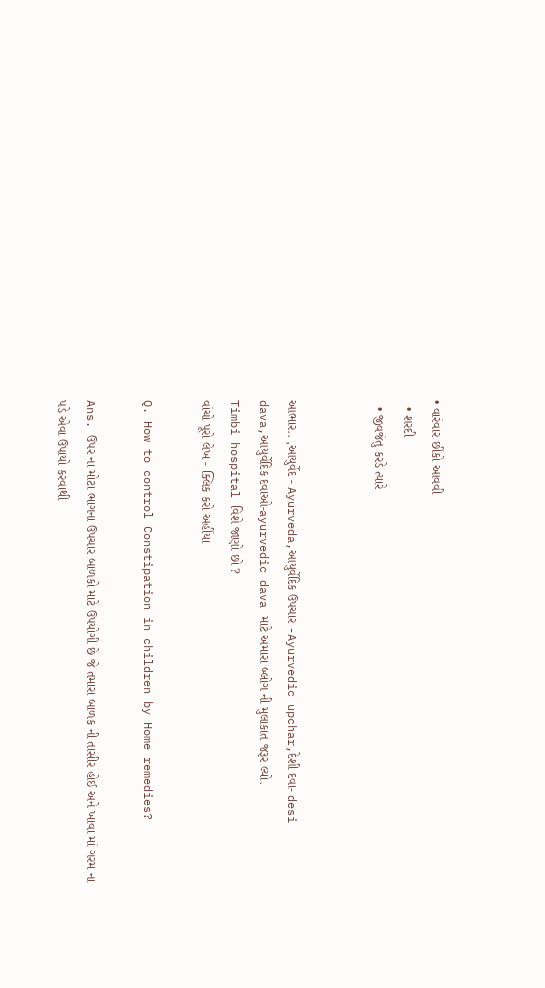• વારંવાર છીંકો આવવી
  • શરદી
  • જીવજંતુ કરડે ત્યારે


આભાર.. ,આયુર્વેદ - Ayurveda,આયુર્વેદિક ઉપચાર -Ayurvedic upchar,દેશી દવા- desi dava,આયુર્વેદિક દવાઓ-ayurvedic dava માટે અમારા બ્લોગ ની મુલાકાત જરૂર લ્યો.
Timbi hospital વિશે જાણો છો ?
વાંચો પૂરો લેખ - ક્લિક કરો અહીંયા

Q. How to control Constipation in children by Home remedies?

Ans. ઉપર ના મોટા ભાગના ઉપચાર બાળકો માટે ઉપયોગી છે જે તમારા બાળક ની તાસીર હોઈ અને ખાવા માં ગરમ ના પડે એવા ઉપાયો કરવાથી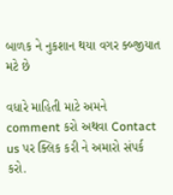બાળક ને નુકશાન થયા વગર ક્બ્જીયાત મટે છે

વધારે માહિતી માટે અમને comment કરો અથવા Contact us પર ક્લિક કરી ને અમારો સંપર્ક કરો.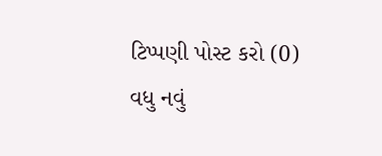ટિપ્પણી પોસ્ટ કરો (0)
વધુ નવું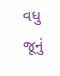વધુ જૂનું